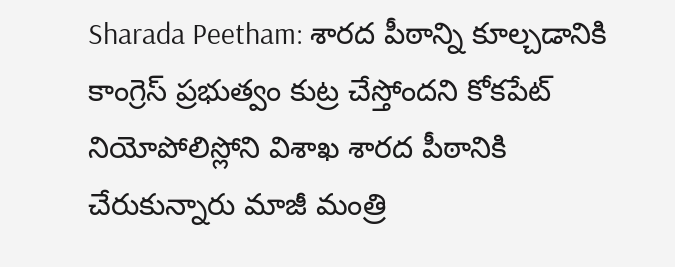Sharada Peetham: శారద పీఠాన్ని కూల్చడానికి కాంగ్రెస్ ప్రభుత్వం కుట్ర చేస్తోందని కోకపేట్ నియోపోలిస్లోని విశాఖ శారద పీఠానికి చేరుకున్నారు మాజీ మంత్రి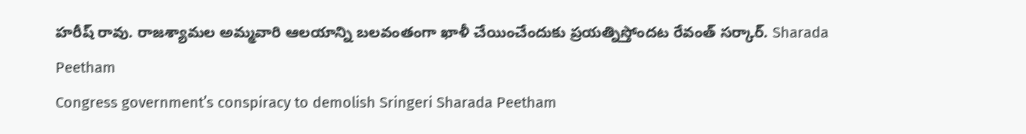హరీష్ రావు. రాజశ్యామల అమ్మవారి ఆలయాన్ని బలవంతంగా ఖాళీ చేయించేందుకు ప్రయత్నిస్తోందట రేవంత్ సర్కార్. Sharada Peetham
Congress government’s conspiracy to demolish Sringeri Sharada Peetham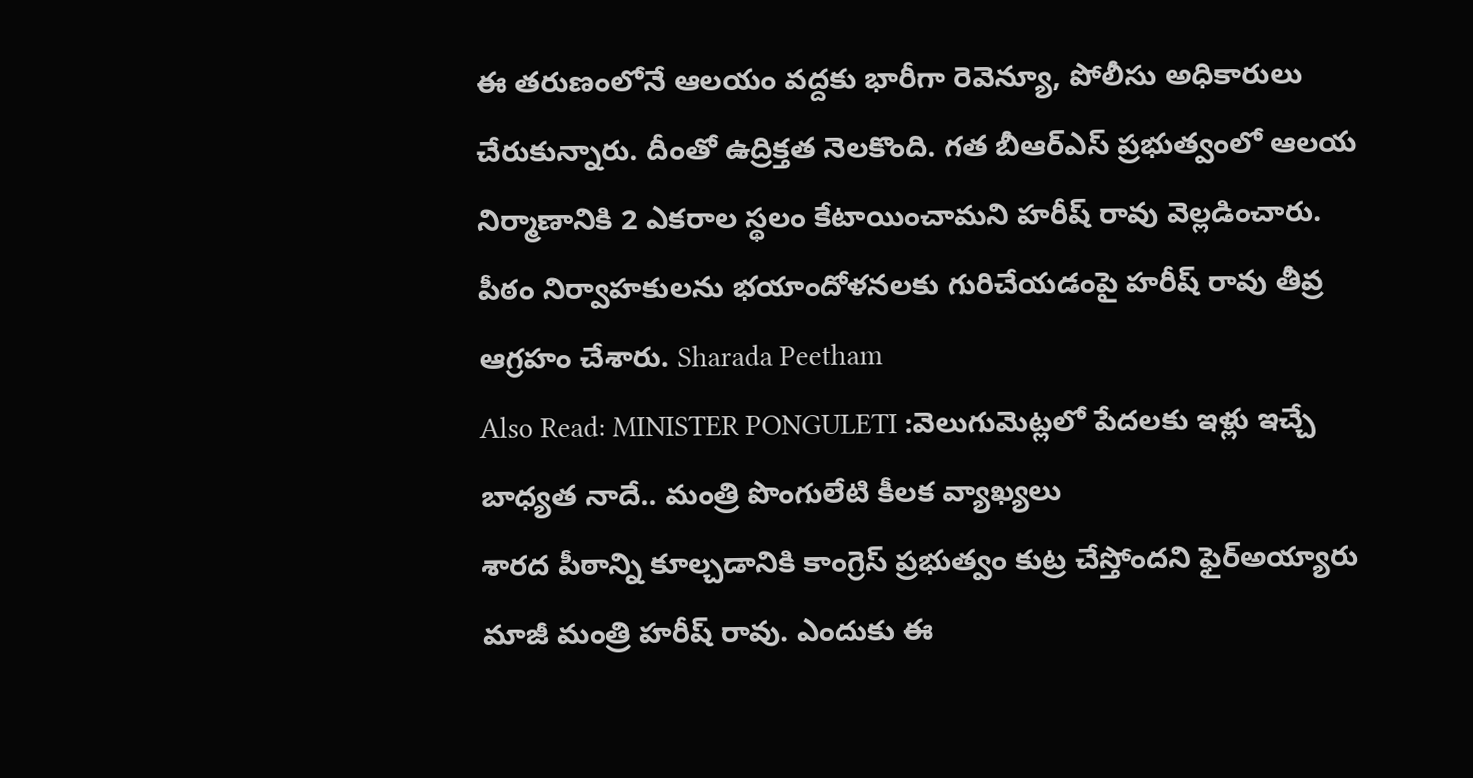ఈ తరుణంలోనే ఆలయం వద్దకు భారీగా రెవెన్యూ, పోలీసు అధికారులు చేరుకున్నారు. దీంతో ఉద్రిక్తత నెలకొంది. గత బీఆర్ఎస్ ప్రభుత్వంలో ఆలయ నిర్మాణానికి 2 ఎకరాల స్థలం కేటాయించామని హరీష్ రావు వెల్లడించారు. పీఠం నిర్వాహకులను భయాందోళనలకు గురిచేయడంపై హరీష్ రావు తీవ్ర ఆగ్రహం చేశారు. Sharada Peetham
Also Read: MINISTER PONGULETI :వెలుగుమెట్లలో పేదలకు ఇళ్లు ఇచ్చే బాధ్యత నాదే.. మంత్రి పొంగులేటి కీలక వ్యాఖ్యలు
శారద పీఠాన్ని కూల్చడానికి కాంగ్రెస్ ప్రభుత్వం కుట్ర చేస్తోందని ఫైర్అయ్యారు మాజీ మంత్రి హరీష్ రావు. ఎందుకు ఈ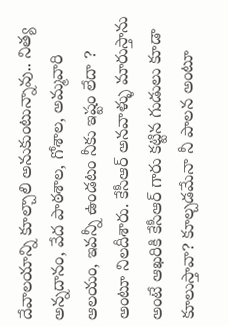దేవాలయాన్ని కూల్చాలి అనుకుంటున్నావు.. నిత్య అన్నదానం, వేద పాఠశాల, గోశాల, అమ్మవారి ఆలయం, ఇవన్నీ ఉండటం నీకు ఇష్టం లేదా ? అంటూ నిలదీశారు. కేసీఆర్ అనవాళ్ళు మారుస్తాను అంటే ఆఖరికి కేసీఆర్ గారు కట్టిన గుడులు కూడా కూలుస్తావా? కూల్చడమేనా నీ పాలన అంటూ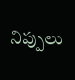నిప్పులు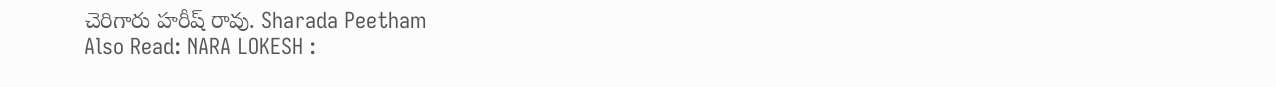చెరిగారు హరీష్ రావు. Sharada Peetham
Also Read: NARA LOKESH :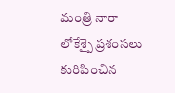మంత్రి నారా లోకేశ్పై ప్రశంసలు కురిపించిన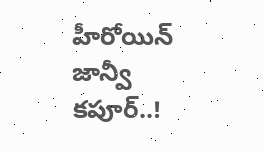హీరోయిన్ జాన్వీ కపూర్..!